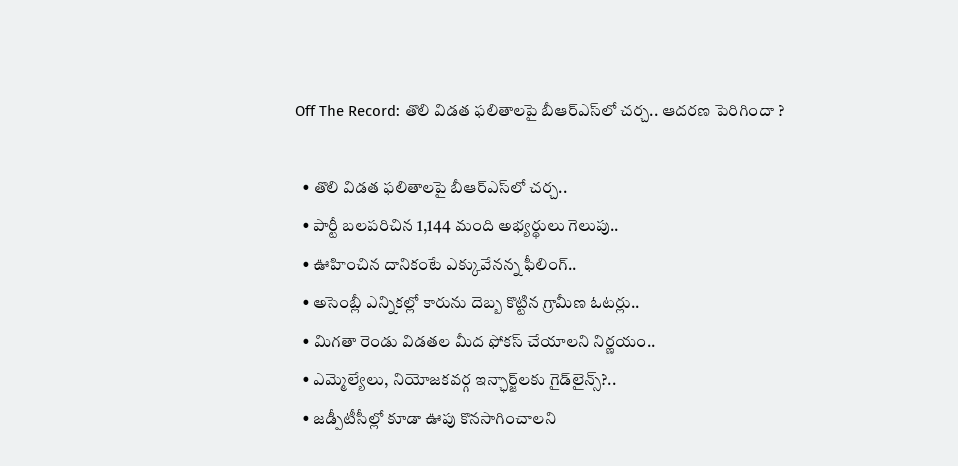Off The Record: తొలి విడత ఫలితాలపై బీఆర్ఎస్‌లో చర్చ.. ఆదరణ పెరిగిందా ?

  • తొలి విడత ఫలితాలపై బీఆర్‌ఎస్‌లో చర్చ..
  • పార్టీ బలపరిచిన 1,144 మంది అభ్యర్థులు గెలుపు..
  • ఊహించిన దానికంటే ఎక్కువేనన్న ఫీలింగ్‌..
  • అసెంబ్లీ ఎన్నికల్లో కారును దెబ్బ కొట్టిన గ్రామీణ ఓటర్లు..
  • మిగతా రెండు విడతల మీద ఫోకస్‌ చేయాలని నిర్ణయం..
  • ఎమ్మెల్యేలు, నియోజకవర్గ ఇన్ఛార్జ్‌లకు గైడ్‌లైన్స్‌?..
  • జడ్పీటీసీల్లో కూడా ఊపు కొనసాగించాలని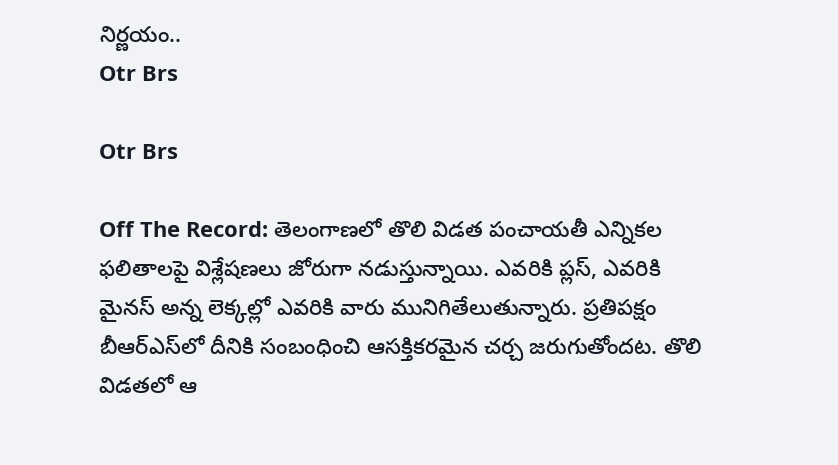నిర్ణయం..
Otr Brs

Otr Brs

Off The Record: తెలంగాణలో తొలి విడత పంచాయతీ ఎన్నికల ఫలితాలపై విశ్లేషణలు జోరుగా నడుస్తున్నాయి. ఎవరికి ప్లస్‌, ఎవరికి మైనస్‌ అన్న లెక్కల్లో ఎవరికి వారు మునిగితేలుతున్నారు. ప్రతిపక్షం బీఆర్‌ఎస్‌లో దీనికి సంబంధించి ఆసక్తికరమైన చర్చ జరుగుతోందట. తొలి విడతలో ఆ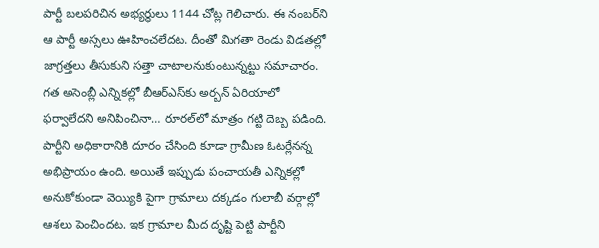పార్టీ బలపరిచిన అభ్యర్థులు 1144 చోట్ల గెలిచారు. ఈ నంబర్‌ని ఆ పార్టీ అస్సలు ఊహించలేదట. దీంతో మిగతా రెండు విడతల్లో జాగ్రత్తలు తీసుకుని సత్తా చాటాలనుకుంటున్నట్టు సమాచారం. గత అసెంబ్లీ ఎన్నికల్లో బీఆర్‌ఎస్‌కు అర్బన్ ఏరియాలో ఫర్వాలేదని అనిపించినా… రూరల్‌లో మాత్రం గట్టి దెబ్బ పడింది. పార్టీని అధికారానికి దూరం చేసింది కూడా గ్రామీణ ఓటర్లేనన్న అభిప్రాయం ఉంది. అయితే ఇప్పుడు పంచాయతీ ఎన్నికల్లో అనుకోకుండా వెయ్యికి పైగా గ్రామాలు దక్కడం గులాబీ వర్గాల్లో ఆశలు పెంచిందట. ఇక గ్రామాల మీద దృష్టి పెట్టి పార్టీని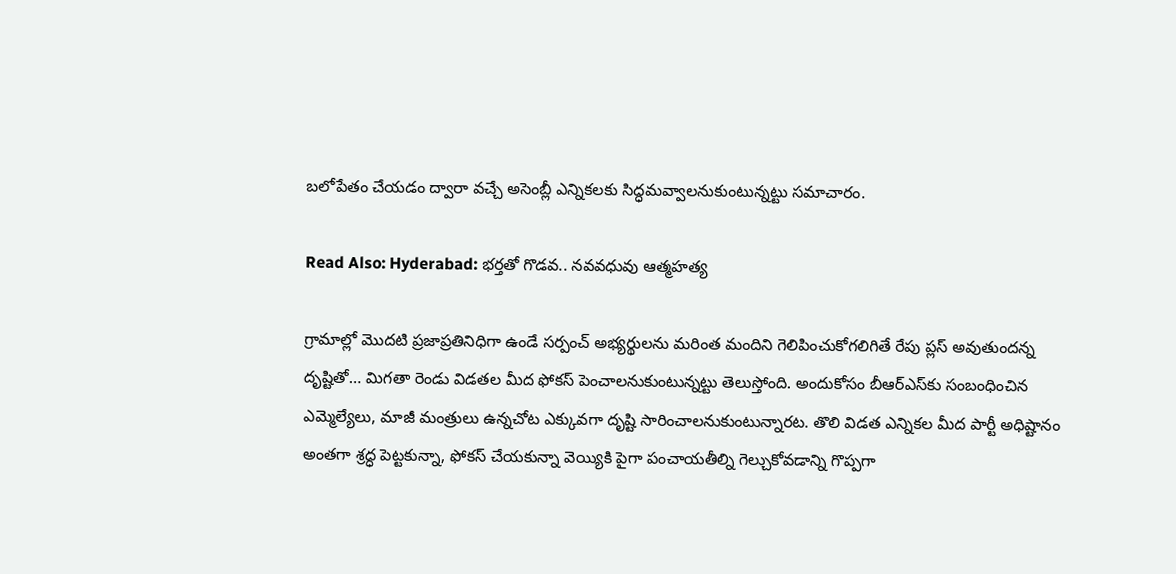బలోపేతం చేయడం ద్వారా వచ్చే అసెంబ్లీ ఎన్నికలకు సిద్ధమవ్వాలనుకుంటున్నట్టు సమాచారం.

Read Also: Hyderabad: భర్తతో గొడవ.. నవవధువు ఆత్మహత్య

గ్రామాల్లో మొదటి ప్రజాప్రతినిధిగా ఉండే సర్పంచ్ అభ్యర్థులను మరింత మందిని గెలిపించుకోగలిగితే రేపు ప్లస్‌ అవుతుందన్న దృష్టితో… మిగతా రెండు విడతల మీద ఫోకస్‌ పెంచాలనుకుంటున్నట్టు తెలుస్తోంది. అందుకోసం బీఆర్ఎస్‌కు సంబంధించిన ఎమ్మెల్యేలు, మాజీ మంత్రులు ఉన్నచోట ఎక్కువగా దృష్టి సారించాలనుకుంటున్నారట. తొలి విడత ఎన్నికల మీద పార్టీ అధిష్టానం అంతగా శ్రద్ధ పెట్టకున్నా, ఫోకస్‌ చేయకున్నా వెయ్యికి పైగా పంచాయతీల్ని గెల్చుకోవడాన్ని గొప్పగా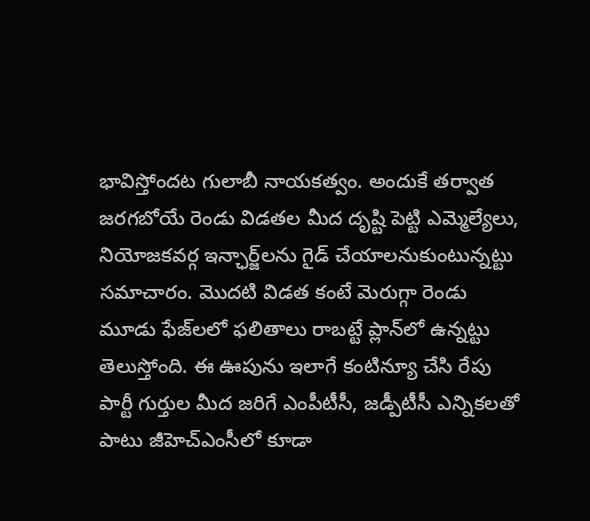భావిస్తోందట గులాబీ నాయకత్వం. అందుకే తర్వాత జరగబోయే రెండు విడతల మీద దృష్టి పెట్టి ఎమ్మెల్యేలు, నియోజకవర్గ ఇన్ఛార్జ్‌లను గైడ్‌ చేయాలనుకుంటున్నట్టు సమాచారం. మొదటి విడత కంటే మెరుగ్గా రెండు మూడు ఫేజ్‌లలో ఫలితాలు రాబట్టే ప్లాన్‌లో ఉన్నట్టు తెలుస్తోంది. ఈ ఊపును ఇలాగే కంటిన్యూ చేసి రేపు పార్టీ గుర్తుల మీద జరిగే ఎంపీటీసీ, జడ్పీటీసీ ఎన్నికలతో పాటు జీహెచ్ఎంసీలో కూడా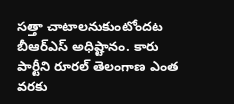సత్తా చాటాలనుకుంటోందట బీఆర్‌ఎస్‌ అధిష్టానం. కారు పార్టీని రూరల్‌ తెలంగాణ ఎంత వరకు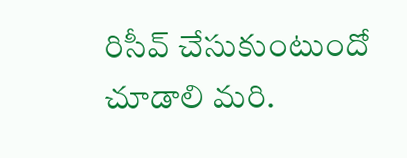రిసీవ్‌ చేసుకుంటుందో చూడాలి మరి.